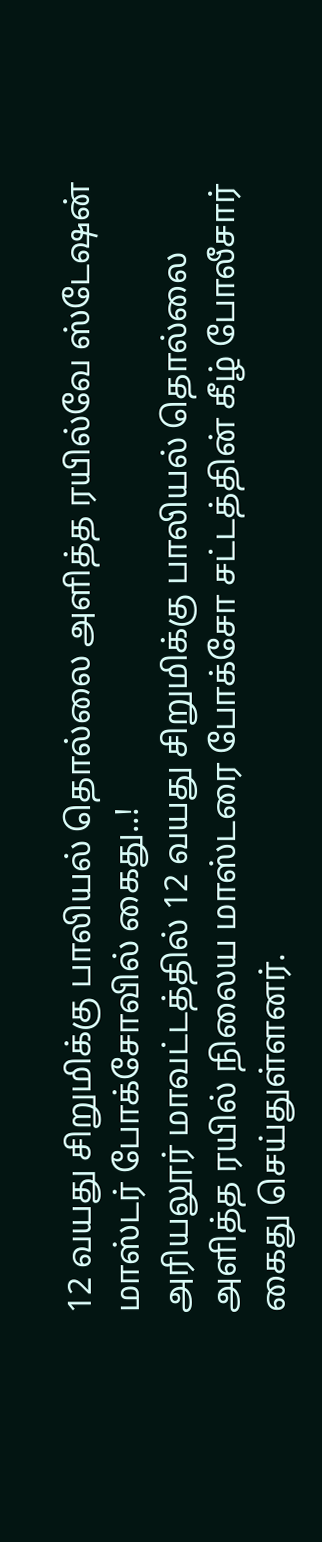12 வயது சிறுமிக்கு பாலியல் தொல்லை அளித்த ரயில்வே ஸ்டேஷன் மாஸ்டர் போக்சோவில் கைது..!
அரியலூர் மாவட்டத்தில் 12 வயது சிறுமிக்கு பாலியல் தொல்லை அளித்த ரயில் நிலைய மாஸ்டரை போக்சோ சட்டத்தின் கீழ் போலீசார் கைது செய்துள்ளனர்.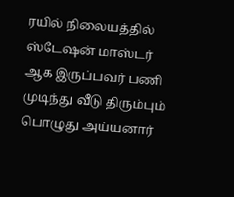ரயில் நிலையத்தில் ஸ்டேஷன் மாஸ்டர் ஆக இருப்பவர் பணி முடிந்து வீடு திரும்பும் பொழுது அய்யனார்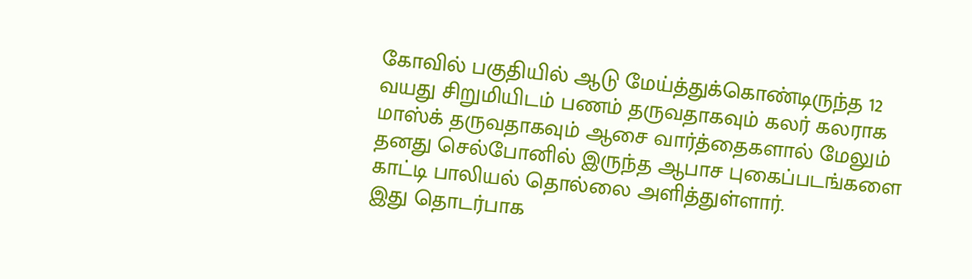கோவில் பகுதியில் ஆடு மேய்த்துக்கொண்டிருந்த 12 வயது சிறுமியிடம் பணம் தருவதாகவும் கலர் கலராக மாஸ்க் தருவதாகவும் ஆசை வார்த்தைகளால் மேலும் தனது செல்போனில் இருந்த ஆபாச புகைப்படங்களை காட்டி பாலியல் தொல்லை அளித்துள்ளார்.
இது தொடர்பாக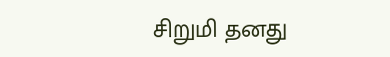சிறுமி தனது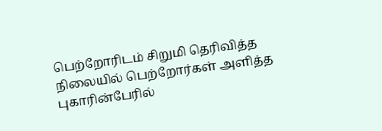பெற்றோரிடம் சிறுமி தெரிவித்த நிலையில் பெற்றோர்கள் அளித்த புகாரின்பேரில்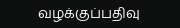வழக்குப்பதிவு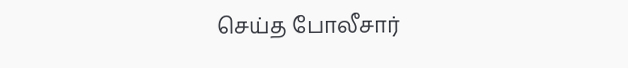செய்த போலீசார்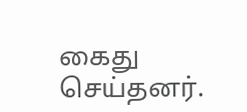கைது செய்தனர்.